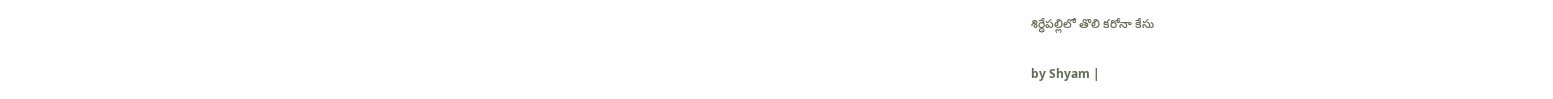శిర్ధేపల్లిలో తొలి కరోనా కేసు

by Shyam |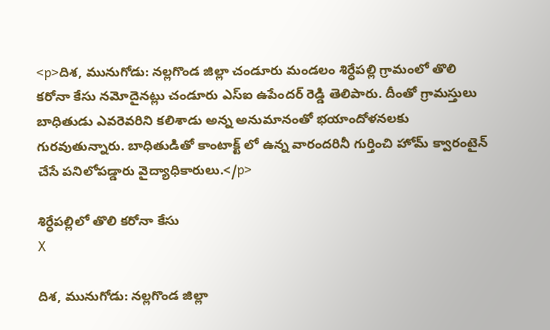<p>దిశ, మునుగోడు: నల్లగొండ జిల్లా చండూరు మండలం శిర్ధేపల్లి గ్రామంలో తొలి కరోనా కేసు నమోదైనట్లు చండూరు ఎస్ఐ ఉపేందర్ రెడ్డి తెలిపారు. దీంతో గ్రామస్తులు బాధితుడు ఎవరెవరిని కలిశాడు అన్న అనుమానంతో భయాందోళనలకు గురవుతున్నారు. బాధితుడితో కాంటాక్ట్ లో ఉన్న వారందరినీ గుర్తించి హోమ్ క్వారంటైన్ చేసే పనిలోపడ్డారు వైద్యాధికారులు.</p>

శిర్ధేపల్లిలో తొలి కరోనా కేసు
X

దిశ, మునుగోడు: నల్లగొండ జిల్లా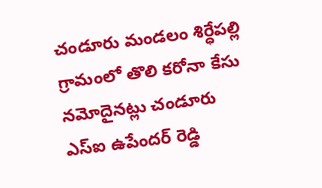చండూరు మండలం శిర్ధేపల్లి గ్రామంలో తొలి కరోనా కేసు నమోదైనట్లు చండూరు ఎస్ఐ ఉపేందర్ రెడ్డి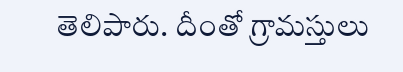తెలిపారు. దీంతో గ్రామస్తులు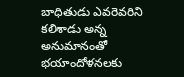బాధితుడు ఎవరెవరిని కలిశాడు అన్న అనుమానంతో భయాందోళనలకు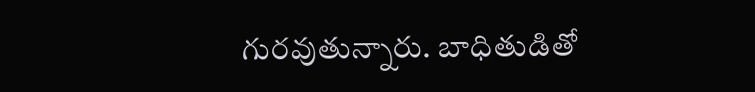గురవుతున్నారు. బాధితుడితో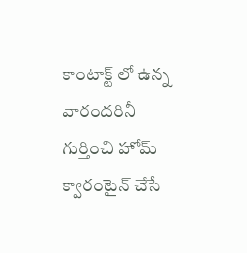కాంటాక్ట్ లో ఉన్న వారందరినీ గుర్తించి హోమ్ క్వారంటైన్ చేసే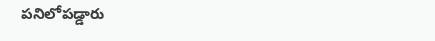పనిలోపడ్డారు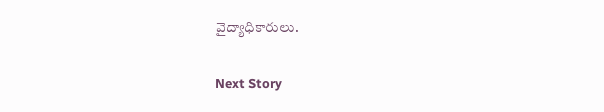వైద్యాధికారులు.

Next Story